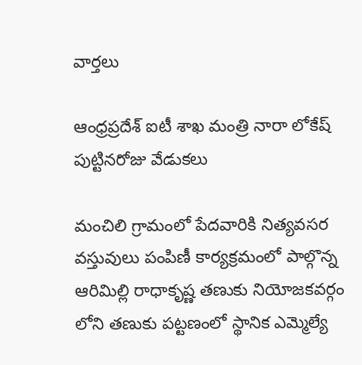వార్త‌లు

ఆంధ్రప్రదేశ్ ఐటీ శాఖ మంత్రి నారా లోకేష్ పుట్టినరోజు వేడుకలు

మంచిలి గ్రామంలో పేదవారికి నిత్యవసర వస్తువులు పంపిణీ కార్యక్రమంలో పాల్గొన్న ఆరిమిల్లి రాధాకృష్ణ తణుకు నియోజకవర్గం లోని తణుకు పట్టణంలో స్థానిక ఎమ్మెల్యే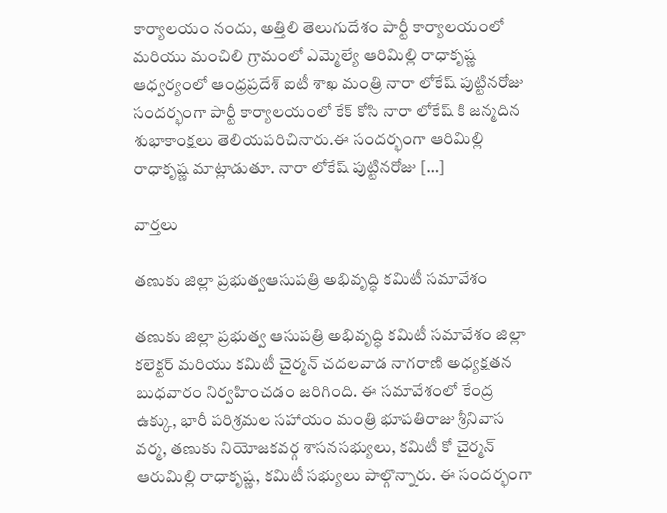కార్యాలయం నందు, అత్తిలి తెలుగుదేశం పార్టీ కార్యాలయంలో మరియు మంచిలి గ్రామంలో ఎమ్మెల్యే ఆరిమిల్లి రాధాకృష్ణ ఆధ్వర్యంలో ఆంధ్రప్రదేశ్ ఐటీ శాఖ మంత్రి నారా లోకేష్ పుట్టినరోజు సందర్భంగా పార్టీ కార్యాలయంలో కేక్ కోసి నారా లోకేష్ కి జన్మదిన శుభాకాంక్షలు తెలియపరిచినారు.ఈ సందర్భంగా ఆరిమిల్లి రాధాకృష్ణ మాట్లాడుతూ. నారా లోకేష్ పుట్టినరోజు […]

వార్త‌లు

తణుకు జిల్లా ప్రభుత్వఆసుపత్రి అభివృద్ధి కమిటీ సమావేశం

తణుకు జిల్లా ప్రభుత్వ ఆసుపత్రి అభివృద్ధి కమిటీ సమావేశం జిల్లా కలెక్టర్ మరియు కమిటీ చైర్మన్ చదలవాడ నాగరాణి అధ్యక్షతన బుధవారం నిర్వహించడం జరిగింది. ఈ సమావేశంలో కేంద్ర ఉక్కు, భారీ పరిశ్రమల సహాయం మంత్రి భూపతిరాజు శ్రీనివాస వర్మ, తణుకు నియోజకవర్గ శాసనసభ్యులు, కమిటీ కో చైర్మన్ ఆరుమిల్లి రాధాకృష్ణ, కమిటీ సభ్యులు పాల్గొన్నారు. ఈ సందర్భంగా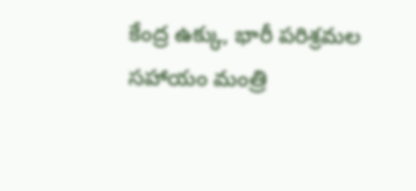కేంద్ర ఉక్కు, భారీ పరిశ్రమల సహాయం మంత్రి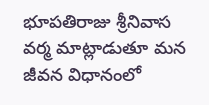భూపతిరాజు శ్రీనివాస వర్మ మాట్లాడుతూ మన జీవన విధానంలో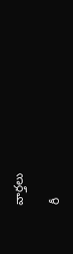వార్త‌లు

రీ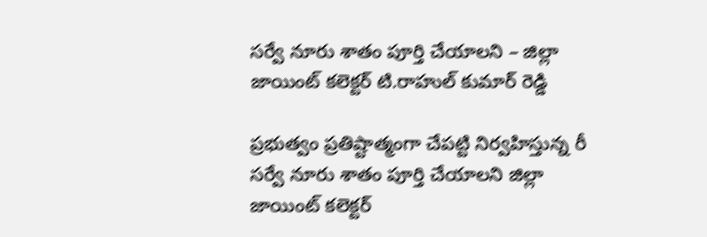సర్వే నూరు శాతం పూర్తి చేయాలని – జిల్లా జాయింట్ కలెక్టర్ టి.రాహుల్ కుమార్ రెడ్డి

ప్రభుత్వం ప్రతిష్టాత్మంగా చేపట్టి నిర్వహిస్తున్న రీ సర్వే నూరు శాతం పూర్తి చేయాలని జిల్లా జాయింట్ కలెక్టర్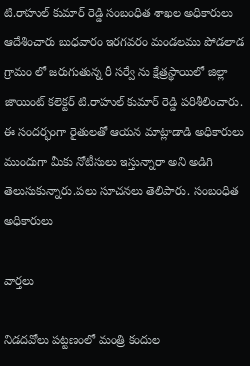టి.రాహుల్ కుమార్ రెడ్డి సంబంధిత శాఖల అధికారులు ఆదేశించారు బుధవారం ఇరగవరం మండలము పోడలాడ గ్రామం లో జరుగుతున్న రీ సర్వే ను క్షేత్రస్థాయిలో జిల్లా జాయింట్ కలెక్టర్ టి.రాహుల్ కుమార్ రెడ్డి పరిశీలించారు. ఈ సందర్భంగా రైతులతో ఆయన మాట్లాడాడి అధికారులు ముందుగా మీకు నోటీసులు ఇస్తున్నారా అని అడిగి తెలుసుకున్నారు.పలు సూచనలు తెలిపారు. సంబంధిత అధికారులు

వార్త‌లు

నిడదవోలు పట్టణంలో మంత్రి కందుల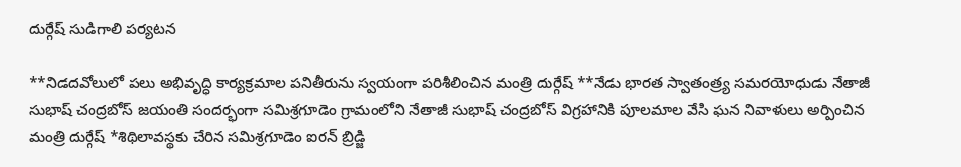దుర్గేష్ సుడిగాలి పర్యటన

**నిడదవోలులో పలు అభివృద్ధి కార్యక్రమాల పనితీరును స్వయంగా పరిశీలించిన మంత్రి దుర్గేష్ **నేడు భారత స్వాతంత్ర్య సమరయోధుడు నేతాజీ సుభాష్ చంద్రబోస్ జయంతి సందర్భంగా సమిశ్రగూడెం గ్రామంలోని నేతాజీ సుభాష్ చంద్రబోస్ విగ్రహానికి పూలమాల వేసి ఘన నివాళులు అర్పించిన మంత్రి దుర్గేష్ *శిథిలావస్థకు చేరిన సమిశ్రగూడెం ఐరన్ బ్రిడ్జి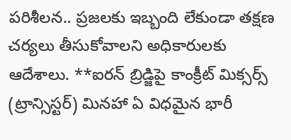పరిశీలన.. ప్రజలకు ఇబ్బంది లేకుండా తక్షణ చర్యలు తీసుకోవాలని అధికారులకు ఆదేశాలు. **ఐరన్ బ్రిడ్జిపై కాంక్రీట్ మిక్సర్స్ (ట్రాన్సిస్టర్) మినహా ఏ విధమైన భారీ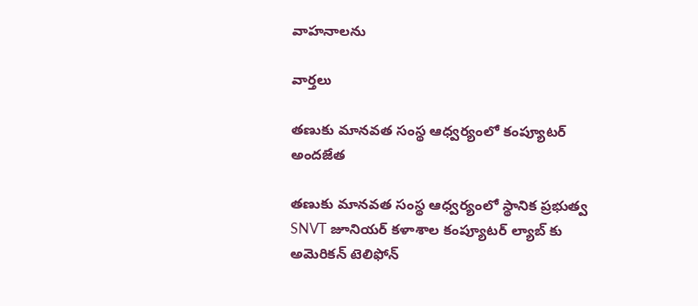వాహనాలను

వార్త‌లు

తణుకు మానవత సంస్థ ఆధ్వర్యంలో కంప్యూటర్ అందజేత

తణుకు మానవత సంస్థ ఆధ్వర్యంలో స్థానిక ప్రభుత్వ SNVT జూనియర్ కళాశాల కంప్యూటర్ ల్యాబ్ కు అమెరికన్ టెలిఫోన్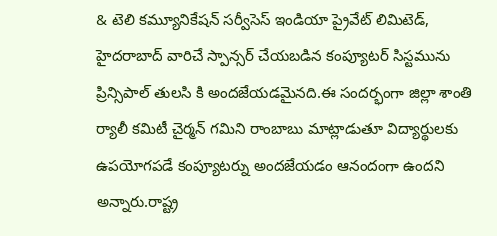& టెలి కమ్యూనికేషన్ సర్వీసెస్ ఇండియా ప్రైవేట్ లిమిటెడ్, హైదరాబాద్ వారిచే స్పాన్సర్ చేయబడిన కంప్యూటర్ సిస్టమును ప్రిన్సిపాల్ తులసి కి అందజేయడమైనది.ఈ సందర్భంగా జిల్లా శాంతి ర్యాలీ కమిటీ చైర్మన్ గమిని రాంబాబు మాట్లాడుతూ విద్యార్థులకు ఉపయోగపడే కంప్యూటర్ను అందజేయడం ఆనందంగా ఉందని అన్నారు.రాష్ట్ర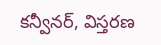కన్వీనర్, విస్తరణ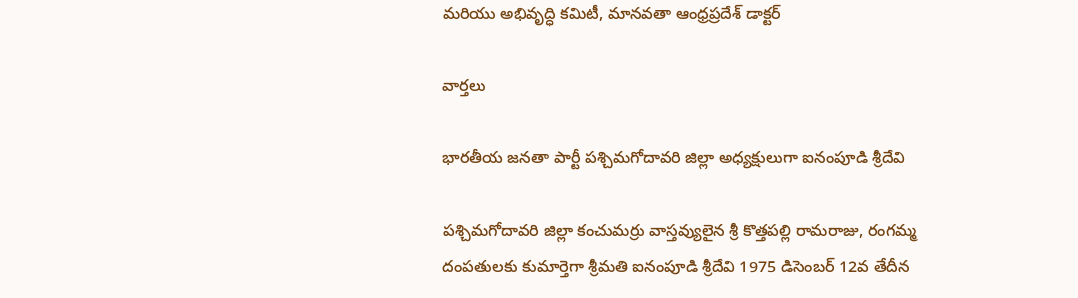మరియు అభివృద్ధి కమిటీ, మానవతా ఆంధ్రప్రదేశ్ డాక్టర్

వార్త‌లు

భారతీయ జనతా పార్టీ పశ్చిమగోదావరి జిల్లా అధ్యక్షులుగా ఐనంపూడి శ్రీదేవి

పశ్చిమగోదావరి జిల్లా కంచుమర్రు వాస్తవ్యులైన శ్రీ కొత్తపల్లి రామరాజు, రంగమ్మ దంపతులకు కుమార్తెగా శ్రీమతి ఐనంపూడి శ్రీదేవి 1975 డిసెంబర్ 12వ తేదీన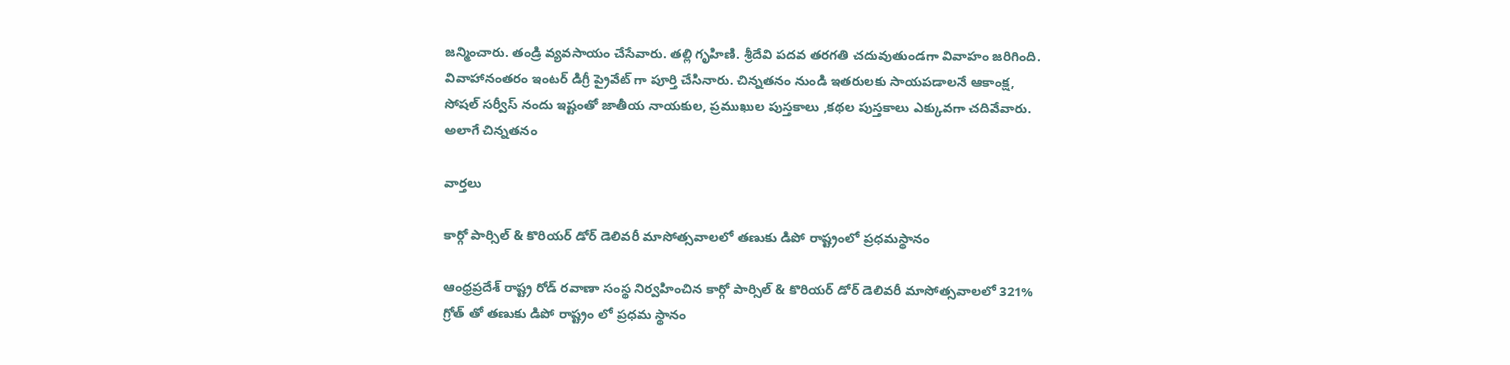జన్మించారు. తండ్రి వ్యవసాయం చేసేవారు. తల్లి గృహిణి. శ్రీదేవి పదవ తరగతి చదువుతుండగా వివాహం జరిగింది. వివాహానంతరం ఇంటర్ డిగ్రీ ప్రైవేట్ గా పూర్తి చేసినారు. చిన్నతనం నుండి ఇతరులకు సాయపడాలనే ఆకాంక్ష, సోషల్ సర్వీస్ నందు ఇష్టంతో జాతీయ నాయకుల, ప్రముఖుల పుస్తకాలు ,కథల పుస్తకాలు ఎక్కువగా చదివేవారు. అలాగే చిన్నతనం

వార్త‌లు

కార్గో పార్సిల్ & కొరియర్ డోర్ డెలివరీ మాసోత్సవాలలో తణుకు డిపో రాష్ట్రంలో ప్రధమస్థానం

ఆంధ్రప్రదేశ్ రాష్ట్ర రోడ్ రవాణా సంస్థ నిర్వహించిన కార్గో పార్సిల్ & కొరియర్ డోర్ డెలివరీ మాసోత్సవాలలో 321% గ్రోత్ తో తణుకు డిపో రాష్ట్రం లో ప్రధమ స్థానం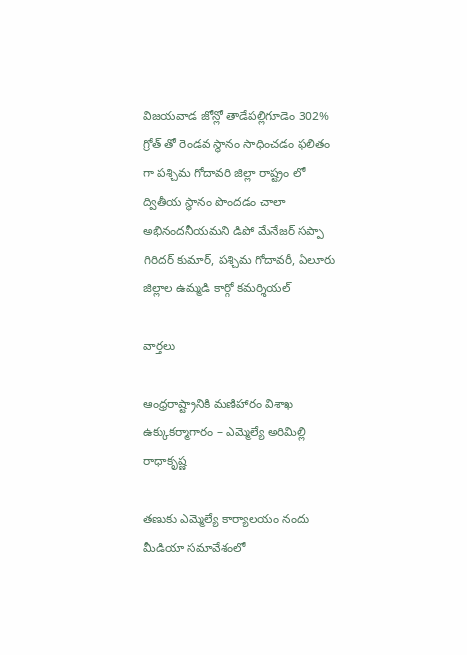విజయవాడ జోన్లో తాడేపల్లిగూడెం 302% గ్రోత్ తో రెండవ స్థానం సాధించడం ఫలితం గా పశ్చిమ గోదావరి జిల్లా రాష్ట్రం లో ద్వితీయ స్థానం పొందడం చాలా అభినందనీయమని డిపో మేనేజర్ సప్పా గిరిదర్ కుమార్, పశ్చిమ గోదావరీ, ఏలూరు జిల్లాల ఉమ్మడి కార్గో కమర్శియల్

వార్త‌లు

ఆంధ్రరాష్ట్రానికి మణిహారం విశాఖ ఉక్కుకర్మాగారం – ఎమ్మెల్యే అరిమిల్లి రాధాకృష్ణ

తణుకు ఎమ్మెల్యే కార్యాలయం నందు మీడియా సమావేశంలో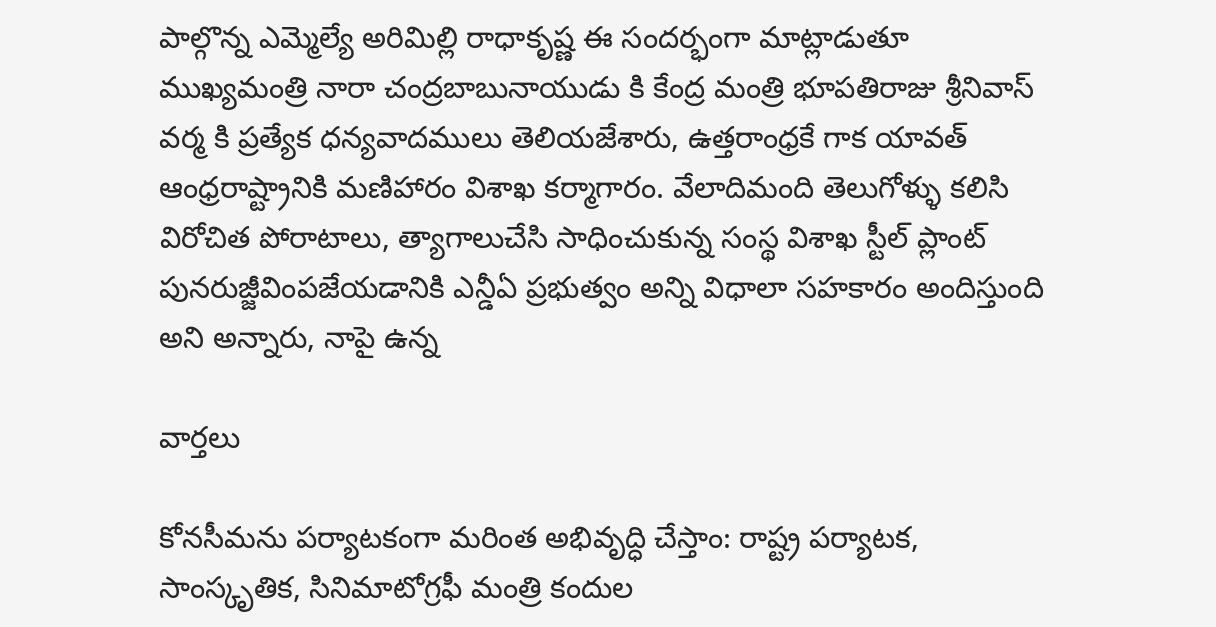పాల్గొన్న ఎమ్మెల్యే అరిమిల్లి రాధాకృష్ణ ఈ సందర్భంగా మాట్లాడుతూ ముఖ్యమంత్రి నారా చంద్రబాబునాయుడు కి కేంద్ర మంత్రి భూపతిరాజు శ్రీనివాస్ వర్మ కి ప్రత్యేక ధన్యవాదములు తెలియజేశారు, ఉత్తరాంధ్రకే గాక యావత్ ఆంధ్రరాష్ట్రానికి మణిహారం విశాఖ కర్మాగారం. వేలాదిమంది తెలుగోళ్ళు కలిసి విరోచిత పోరాటాలు, త్యాగాలుచేసి సాధించుకున్న సంస్థ విశాఖ స్టీల్ ప్లాంట్ పునరుజ్జీవింపజేయడానికి ఎన్డీఏ ప్రభుత్వం అన్ని విధాలా సహకారం అందిస్తుంది అని అన్నారు, నాపై ఉన్న

వార్త‌లు

కోనసీమను పర్యాటకంగా మరింత అభివృద్ధి చేస్తాం: రాష్ట్ర పర్యాటక, సాంస్కృతిక, సినిమాటోగ్రఫీ మంత్రి కందుల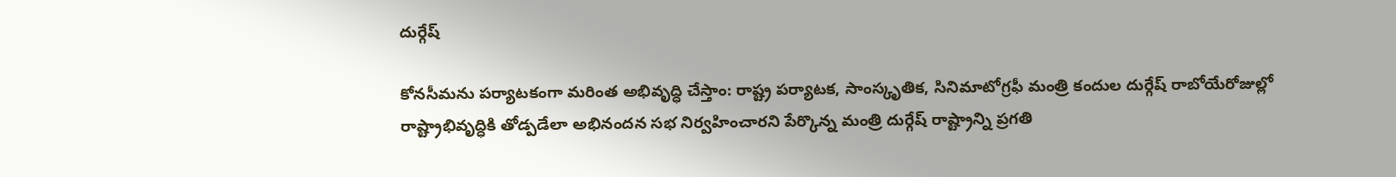దుర్గేష్

కోనసీమను పర్యాటకంగా మరింత అభివృద్ధి చేస్తాం: రాష్ట్ర పర్యాటక, సాంస్కృతిక, సినిమాటోగ్రఫీ మంత్రి కందుల దుర్గేష్ రాబోయేరోజుల్లో రాష్ట్రాభివృద్ధికి తోడ్పడేలా అభినందన సభ నిర్వహించారని పేర్కొన్న మంత్రి దుర్గేష్ రాష్ట్రాన్ని ప్రగతి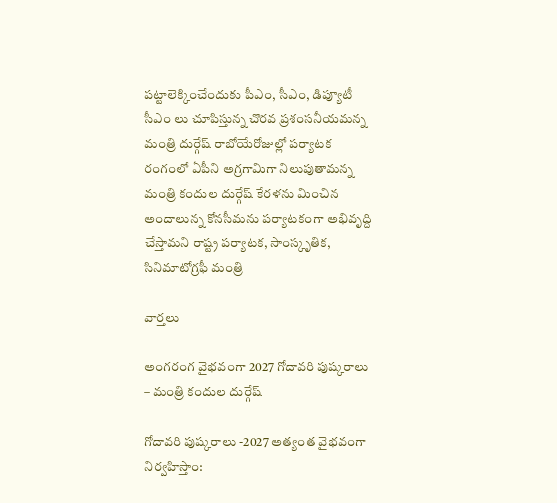పట్టాలెక్కించేందుకు పీఎం, సీఎం, డిప్యూటీ సీఎం లు చూపిస్తున్న చొరవ ప్రశంసనీయమన్న మంత్రి దుర్గేష్ రాబోయేరోజుల్లో పర్యాటక రంగంలో ఏపీని అగ్రగామిగా నిలుపుతామన్న మంత్రి కందుల దుర్గేష్ కేరళను మించిన అందాలున్న కోనసీమను పర్యాటకంగా అభివృద్ది చేస్తామని రాష్ట్ర పర్యాటక, సాంస్కృతిక, సినిమాటోగ్రఫీ మంత్రి

వార్త‌లు

అంగరంగ వైభవంగా 2027 గోదావరి పుష్కరాలు – మంత్రి కందుల దుర్గేష్

గోదావరి పుష్కరాలు -2027 అత్యంత వైభవంగా నిర్వహిస్తాం: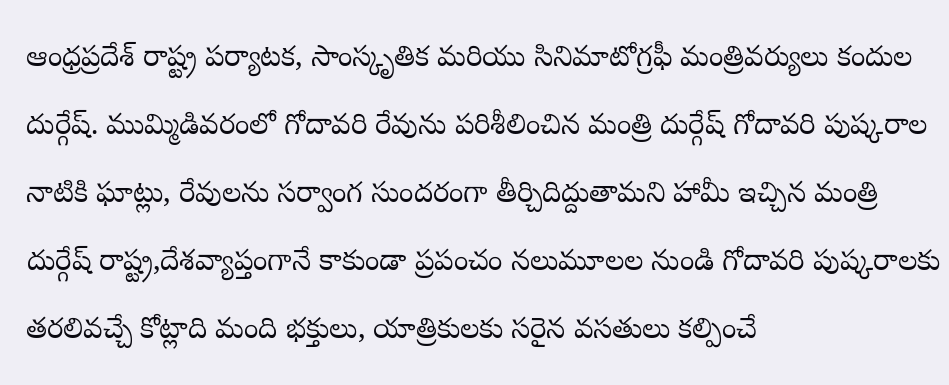ఆంధ్రప్రదేశ్ రాష్ట్ర పర్యాటక, సాంస్కృతిక మరియు సినిమాటోగ్రఫీ మంత్రివర్యులు కందుల దుర్గేష్. ముమ్మిడివరంలో గోదావరి రేవును పరిశీలించిన మంత్రి దుర్గేష్ గోదావరి పుష్కరాల నాటికి ఘాట్లు, రేవులను సర్వాంగ సుందరంగా తీర్చిదిద్దుతామని హామీ ఇచ్చిన మంత్రి దుర్గేష్ రాష్ట్ర,దేశవ్యాప్తంగానే కాకుండా ప్రపంచం నలుమూలల నుండి గోదావరి పుష్కరాలకు తరలివచ్చే కోట్లాది మంది భక్తులు, యాత్రికులకు సరైన వసతులు కల్పించే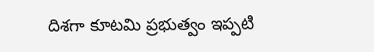దిశగా కూటమి ప్రభుత్వం ఇప్పటి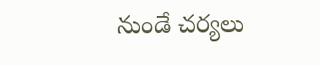నుండే చర్యలు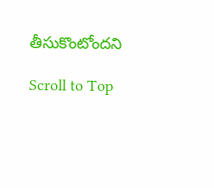తీసుకొంటోందని

Scroll to Top